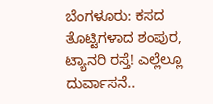ಬೆಂಗಳೂರು: ಕಸದ ತೊಟ್ಟಿಗಳಾದ ಶಂಪುರ, ಟ್ಯಾನರಿ ರಸ್ತೆ! ಎಲ್ಲೆಲ್ಲೂ ದುರ್ವಾಸನೆ..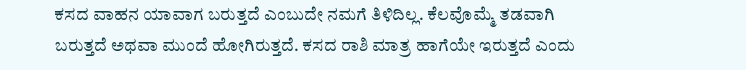ಕಸದ ವಾಹನ ಯಾವಾಗ ಬರುತ್ತದೆ ಎಂಬುದೇ ನಮಗೆ ತಿಳಿದಿಲ್ಲ. ಕೆಲವೊಮ್ಮೆ ತಡವಾಗಿ ಬರುತ್ತದೆ ಅಥವಾ ಮುಂದೆ ಹೋಗಿರುತ್ತದೆ. ಕಸದ ರಾಶಿ ಮಾತ್ರ ಹಾಗೆಯೇ ಇರುತ್ತದೆ ಎಂದು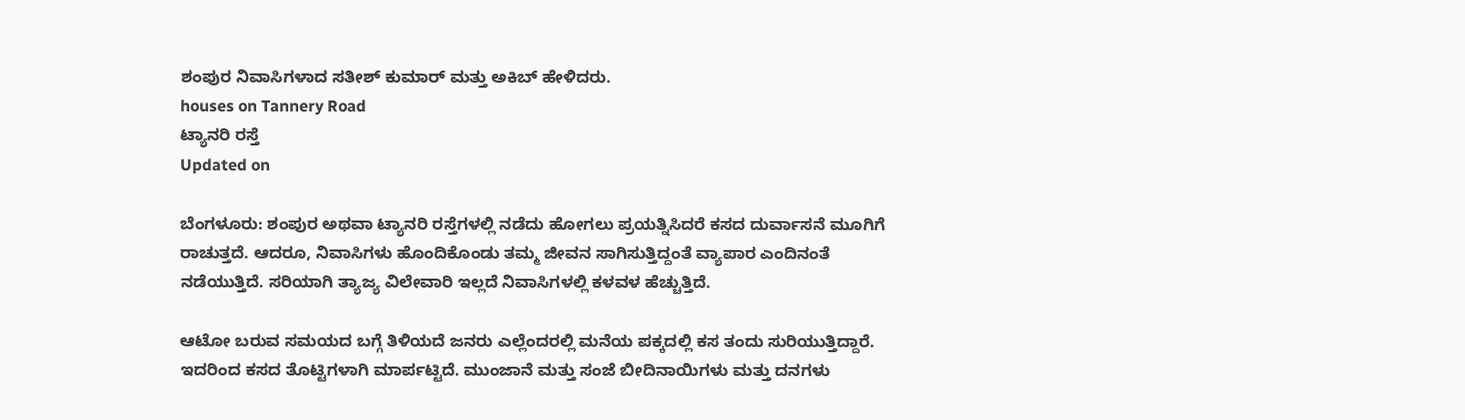ಶಂಪುರ ನಿವಾಸಿಗಳಾದ ಸತೀಶ್ ಕುಮಾರ್ ಮತ್ತು ಅಕಿಬ್ ಹೇಳಿದರು.
houses on Tannery Road
ಟ್ಯಾನರಿ ರಸ್ತೆ
Updated on

ಬೆಂಗಳೂರು: ಶಂಪುರ ಅಥವಾ ಟ್ಯಾನರಿ ರಸ್ತೆಗಳಲ್ಲಿ ನಡೆದು ಹೋಗಲು ಪ್ರಯತ್ನಿಸಿದರೆ ಕಸದ ದುರ್ವಾಸನೆ ಮೂಗಿಗೆ ರಾಚುತ್ತದೆ. ಆದರೂ, ನಿವಾಸಿಗಳು ಹೊಂದಿಕೊಂಡು ತಮ್ಮ ಜೀವನ ಸಾಗಿಸುತ್ತಿದ್ದಂತೆ ವ್ಯಾಪಾರ ಎಂದಿನಂತೆ ನಡೆಯುತ್ತಿದೆ. ಸರಿಯಾಗಿ ತ್ಯಾಜ್ಯ ವಿಲೇವಾರಿ ಇಲ್ಲದೆ ನಿವಾಸಿಗಳಲ್ಲಿ ಕಳವಳ ಹೆಚ್ಚುತ್ತಿದೆ.

ಆಟೋ ಬರುವ ಸಮಯದ ಬಗ್ಗೆ ತಿಳಿಯದೆ ಜನರು ಎಲ್ಲೆಂದರಲ್ಲಿ ಮನೆಯ ಪಕ್ಕದಲ್ಲಿ ಕಸ ತಂದು ಸುರಿಯುತ್ತಿದ್ದಾರೆ. ಇದರಿಂದ ಕಸದ ತೊಟ್ಟಿಗಳಾಗಿ ಮಾರ್ಪಟ್ಟಿದೆ. ಮುಂಜಾನೆ ಮತ್ತು ಸಂಜೆ ಬೀದಿನಾಯಿಗಳು ಮತ್ತು ದನಗಳು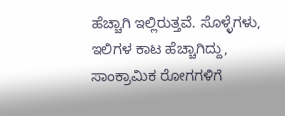ಹೆಚ್ಚಾಗಿ ಇಲ್ಲಿರುತ್ತವೆ. ಸೊಳ್ಳೆಗಳು, ಇಲಿಗಳ ಕಾಟ ಹೆಚ್ಚಾಗಿದ್ದು, ಸಾಂಕ್ರಾಮಿಕ ರೋಗಗಳಿಗೆ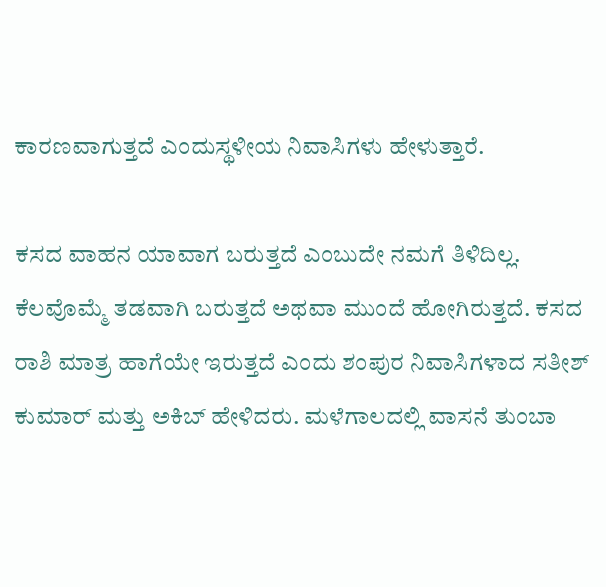ಕಾರಣವಾಗುತ್ತದೆ ಎಂದುಸ್ಥಳೀಯ ನಿವಾಸಿಗಳು ಹೇಳುತ್ತಾರೆ.

ಕಸದ ವಾಹನ ಯಾವಾಗ ಬರುತ್ತದೆ ಎಂಬುದೇ ನಮಗೆ ತಿಳಿದಿಲ್ಲ. ಕೆಲವೊಮ್ಮೆ ತಡವಾಗಿ ಬರುತ್ತದೆ ಅಥವಾ ಮುಂದೆ ಹೋಗಿರುತ್ತದೆ. ಕಸದ ರಾಶಿ ಮಾತ್ರ ಹಾಗೆಯೇ ಇರುತ್ತದೆ ಎಂದು ಶಂಪುರ ನಿವಾಸಿಗಳಾದ ಸತೀಶ್ ಕುಮಾರ್ ಮತ್ತು ಅಕಿಬ್ ಹೇಳಿದರು. ಮಳೆಗಾಲದಲ್ಲಿ ವಾಸನೆ ತುಂಬಾ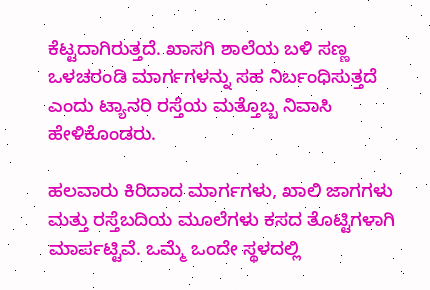ಕೆಟ್ಟದಾಗಿರುತ್ತದೆ. ಖಾಸಗಿ ಶಾಲೆಯ ಬಳಿ ಸಣ್ಣ ಒಳಚರಂಡಿ ಮಾರ್ಗಗಳನ್ನು ಸಹ ನಿರ್ಬಂಧಿಸುತ್ತದೆ ಎಂದು ಟ್ಯಾನರಿ ರಸ್ತೆಯ ಮತ್ತೊಬ್ಬ ನಿವಾಸಿ ಹೇಳಿಕೊಂಡರು.

ಹಲವಾರು ಕಿರಿದಾದ ಮಾರ್ಗಗಳು, ಖಾಲಿ ಜಾಗಗಳು ಮತ್ತು ರಸ್ತೆಬದಿಯ ಮೂಲೆಗಳು ಕಸದ ತೊಟ್ಟಿಗಳಾಗಿ ಮಾರ್ಪಟ್ಟಿವೆ. ಒಮ್ಮೆ ಒಂದೇ ಸ್ಥಳದಲ್ಲಿ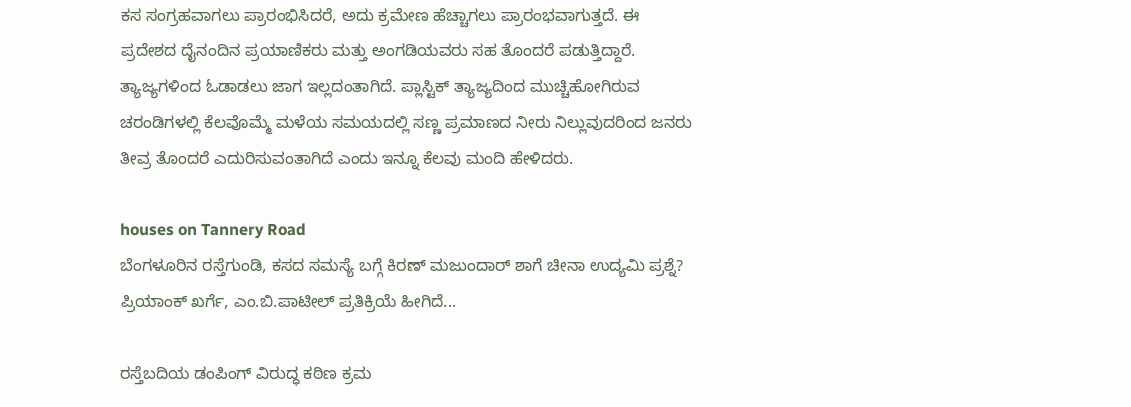ಕಸ ಸಂಗ್ರಹವಾಗಲು ಪ್ರಾರಂಭಿಸಿದರೆ, ಅದು ಕ್ರಮೇಣ ಹೆಚ್ಚಾಗಲು ಪ್ರಾರಂಭವಾಗುತ್ತದೆ. ಈ ಪ್ರದೇಶದ ದೈನಂದಿನ ಪ್ರಯಾಣಿಕರು ಮತ್ತು ಅಂಗಡಿಯವರು ಸಹ ತೊಂದರೆ ಪಡುತ್ತಿದ್ದಾರೆ. ತ್ಯಾಜ್ಯಗಳಿಂದ ಓಡಾಡಲು ಜಾಗ ಇಲ್ಲದಂತಾಗಿದೆ. ಪ್ಲಾಸ್ಟಿಕ್ ತ್ಯಾಜ್ಯದಿಂದ ಮುಚ್ಚಿಹೋಗಿರುವ ಚರಂಡಿಗಳಲ್ಲಿ ಕೆಲವೊಮ್ಮೆ ಮಳೆಯ ಸಮಯದಲ್ಲಿ ಸಣ್ಣ ಪ್ರಮಾಣದ ನೀರು ನಿಲ್ಲುವುದರಿಂದ ಜನರು ತೀವ್ರ ತೊಂದರೆ ಎದುರಿಸುವಂತಾಗಿದೆ ಎಂದು ಇನ್ನೂ ಕೆಲವು ಮಂದಿ ಹೇಳಿದರು.

houses on Tannery Road
ಬೆಂಗಳೂರಿನ ರಸ್ತೆಗುಂಡಿ, ಕಸದ ಸಮಸ್ಯೆ ಬಗ್ಗೆ ಕಿರಣ್ ಮಜುಂದಾರ್ ಶಾಗೆ ಚೀನಾ ಉದ್ಯಮಿ ಪ್ರಶ್ನೆ? ಪ್ರಿಯಾಂಕ್ ಖರ್ಗೆ, ಎಂ.ಬಿ.ಪಾಟೀಲ್ ಪ್ರತಿಕ್ರಿಯೆ ಹೀಗಿದೆ...

ರಸ್ತೆಬದಿಯ ಡಂಪಿಂಗ್ ವಿರುದ್ಧ ಕಠಿಣ ಕ್ರಮ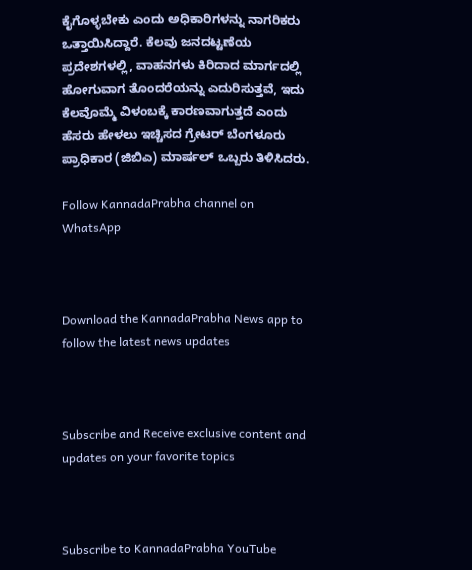ಕೈಗೊಳ್ಳಬೇಕು ಎಂದು ಅಧಿಕಾರಿಗಳನ್ನು ನಾಗರಿಕರು ಒತ್ತಾಯಿಸಿದ್ದಾರೆ. ಕೆಲವು ಜನದಟ್ಟಣೆಯ ಪ್ರದೇಶಗಳಲ್ಲಿ, ವಾಹನಗಳು ಕಿರಿದಾದ ಮಾರ್ಗದಲ್ಲಿ ಹೋಗುವಾಗ ತೊಂದರೆಯನ್ನು ಎದುರಿಸುತ್ತವೆ, ಇದು ಕೆಲವೊಮ್ಮೆ ವಿಳಂಬಕ್ಕೆ ಕಾರಣವಾಗುತ್ತದೆ ಎಂದು ಹೆಸರು ಹೇಳಲು ಇಚ್ಚಿಸದ ಗ್ರೇಟರ್ ಬೆಂಗಳೂರು ಪ್ರಾಧಿಕಾರ (ಜಿಬಿಎ) ಮಾರ್ಷಲ್ ಒಬ್ಬರು ತಿಳಿಸಿದರು.

Follow KannadaPrabha channel on WhatsApp



Download the KannadaPrabha News app to follow the latest news updates



Subscribe and Receive exclusive content and updates on your favorite topics



Subscribe to KannadaPrabha YouTube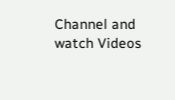Channel and watch Videos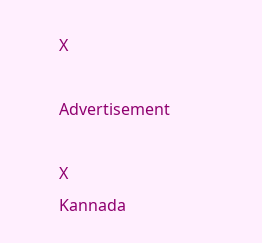X

Advertisement

X
Kannada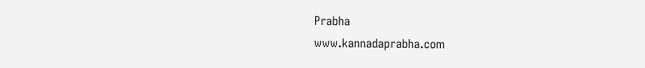Prabha
www.kannadaprabha.com